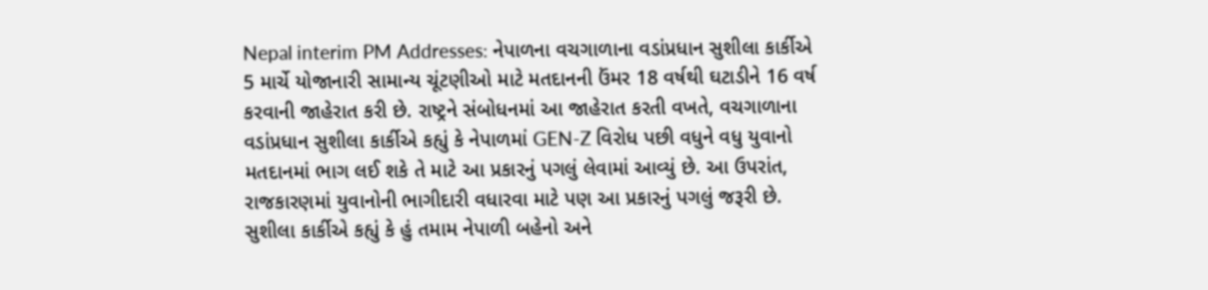Nepal interim PM Addresses: નેપાળના વચગાળાના વડાંપ્રધાન સુશીલા કાર્કીએ 5 માર્ચે યોજાનારી સામાન્ય ચૂંટણીઓ માટે મતદાનની ઉંમર 18 વર્ષથી ઘટાડીને 16 વર્ષ કરવાની જાહેરાત કરી છે. રાષ્ટ્રને સંબોધનમાં આ જાહેરાત કરતી વખતે, વચગાળાના વડાંપ્રધાન સુશીલા કાર્કીએ કહ્યું કે નેપાળમાં GEN-Z વિરોધ પછી વધુને વધુ યુવાનો મતદાનમાં ભાગ લઈ શકે તે માટે આ પ્રકારનું પગલું લેવામાં આવ્યું છે. આ ઉપરાંત, રાજકારણમાં યુવાનોની ભાગીદારી વધારવા માટે પણ આ પ્રકારનું પગલું જરૂરી છે.
સુશીલા કાર્કીએ કહ્યું કે હું તમામ નેપાળી બહેનો અને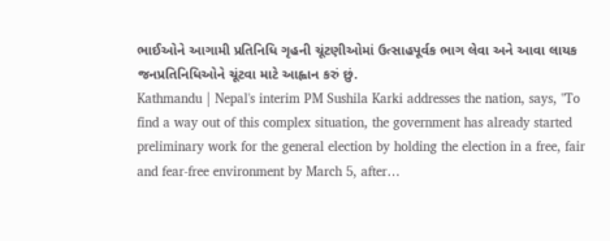ભાઈઓને આગામી પ્રતિનિધિ ગૃહની ચૂંટણીઓમાં ઉત્સાહપૂર્વક ભાગ લેવા અને આવા લાયક જનપ્રતિનિધિઓને ચૂંટવા માટે આહ્વાન કરું છું.
Kathmandu | Nepal's interim PM Sushila Karki addresses the nation, says, "To find a way out of this complex situation, the government has already started preliminary work for the general election by holding the election in a free, fair and fear-free environment by March 5, after…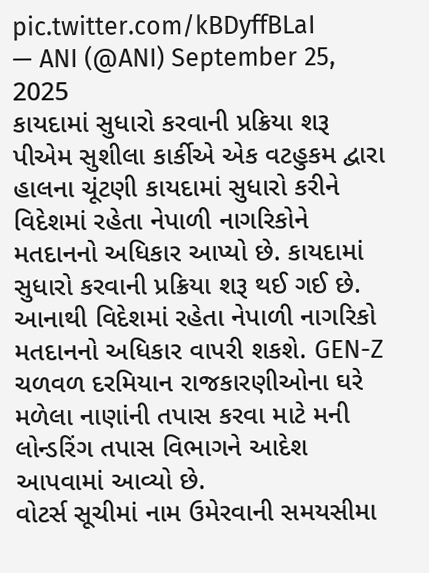pic.twitter.com/kBDyffBLaI
— ANI (@ANI) September 25, 2025
કાયદામાં સુધારો કરવાની પ્રક્રિયા શરૂ
પીએમ સુશીલા કાર્કીએ એક વટહુકમ દ્વારા હાલના ચૂંટણી કાયદામાં સુધારો કરીને વિદેશમાં રહેતા નેપાળી નાગરિકોને મતદાનનો અધિકાર આપ્યો છે. કાયદામાં સુધારો કરવાની પ્રક્રિયા શરૂ થઈ ગઈ છે. આનાથી વિદેશમાં રહેતા નેપાળી નાગરિકો મતદાનનો અધિકાર વાપરી શકશે. GEN-Z ચળવળ દરમિયાન રાજકારણીઓના ઘરે મળેલા નાણાંની તપાસ કરવા માટે મની લોન્ડરિંગ તપાસ વિભાગને આદેશ આપવામાં આવ્યો છે.
વોટર્સ સૂચીમાં નામ ઉમેરવાની સમયસીમા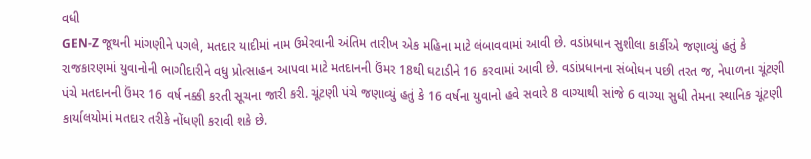વધી
GEN-Z જૂથની માંગણીને પગલે, મતદાર યાદીમાં નામ ઉમેરવાની અંતિમ તારીખ એક મહિના માટે લંબાવવામાં આવી છે. વડાંપ્રધાન સુશીલા કાર્કીએ જણાવ્યું હતું કે રાજકારણમાં યુવાનોની ભાગીદારીને વધુ પ્રોત્સાહન આપવા માટે મતદાનની ઉંમર 18થી ઘટાડીને 16 કરવામાં આવી છે. વડાંપ્રધાનના સંબોધન પછી તરત જ, નેપાળના ચૂંટણી પંચે મતદાનની ઉંમર 16 વર્ષ નક્કી કરતી સૂચના જારી કરી. ચૂંટણી પંચે જણાવ્યું હતું કે 16 વર્ષના યુવાનો હવે સવારે 8 વાગ્યાથી સાંજે 6 વાગ્યા સુધી તેમના સ્થાનિક ચૂંટણી કાર્યાલયોમાં મતદાર તરીકે નોંધણી કરાવી શકે છે.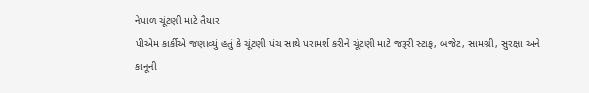નેપાળ ચૂંટણી માટે તૈયાર
પીએમ કાર્કીએ જણાવ્યું હતું કે ચૂંટણી પંચ સાથે પરામર્શ કરીને ચૂંટણી માટે જરૂરી સ્ટાફ, બજેટ, સામગ્રી, સુરક્ષા અને કાનૂની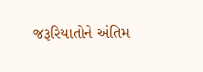જરૂરિયાતોને અંતિમ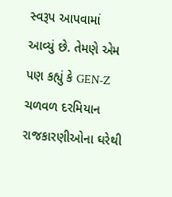સ્વરૂપ આપવામાં આવ્યું છે. તેમણે એમ પણ કહ્યું કે GEN-Z ચળવળ દરમિયાન રાજકારણીઓના ઘરેથી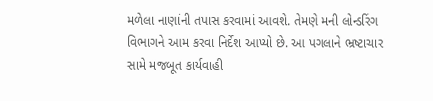મળેલા નાણાંની તપાસ કરવામાં આવશે. તેમણે મની લોન્ડરિંગ વિભાગને આમ કરવા નિર્દેશ આપ્યો છે. આ પગલાને ભ્રષ્ટાચાર સામે મજબૂત કાર્યવાહી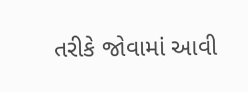તરીકે જોવામાં આવી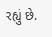રહ્યું છે.